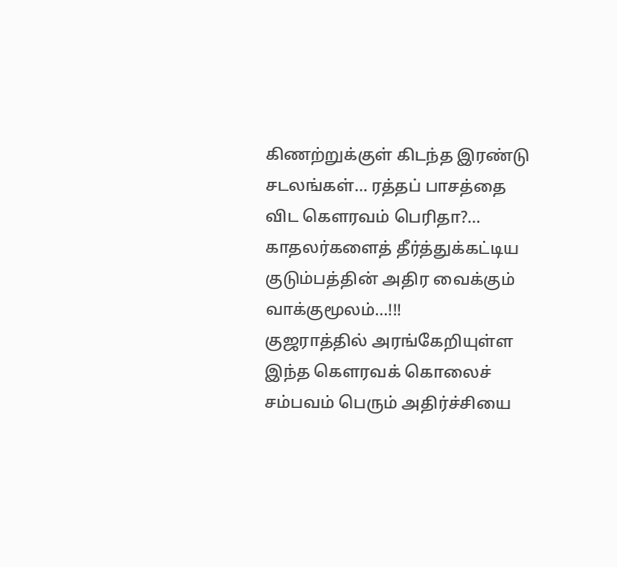கிணற்றுக்குள் கிடந்த இரண்டு சடலங்கள்… ரத்தப் பாசத்தை விட கௌரவம் பெரிதா?… காதலர்களைத் தீர்த்துக்கட்டிய குடும்பத்தின் அதிர வைக்கும் வாக்குமூலம்…!!!
குஜராத்தில் அரங்கேறியுள்ள இந்த கௌரவக் கொலைச் சம்பவம் பெரும் அதிர்ச்சியை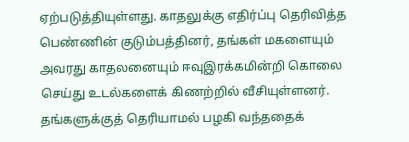ஏற்படுத்தியுள்ளது. காதலுக்கு எதிர்ப்பு தெரிவித்த பெண்ணின் குடும்பத்தினர், தங்கள் மகளையும் அவரது காதலனையும் ஈவுஇரக்கமின்றி கொலை செய்து உடல்களைக் கிணற்றில் வீசியுள்ளனர். தங்களுக்குத் தெரியாமல் பழகி வந்ததைக்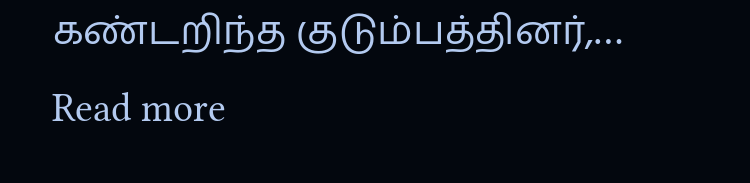கண்டறிந்த குடும்பத்தினர்,…
Read more